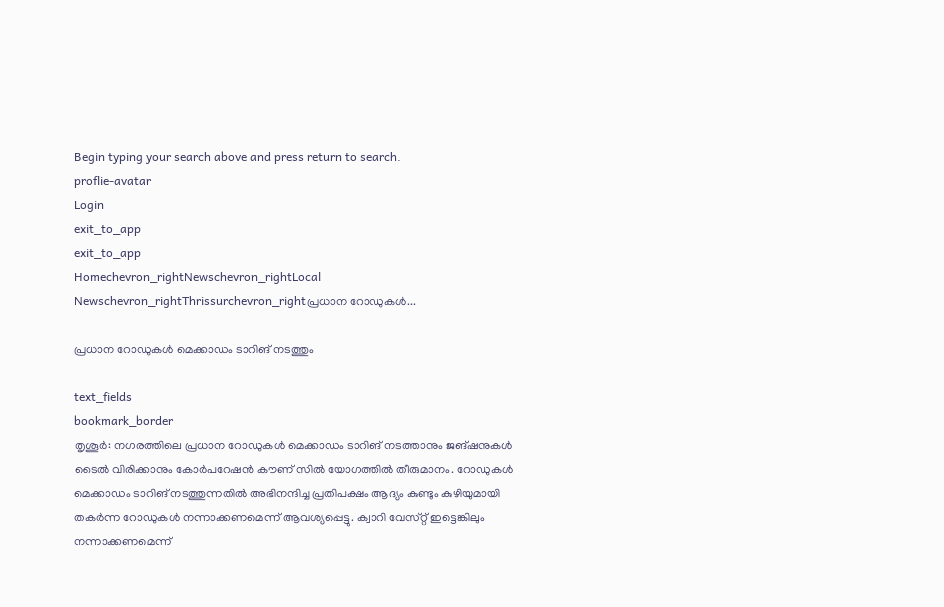Begin typing your search above and press return to search.
proflie-avatar
Login
exit_to_app
exit_to_app
Homechevron_rightNewschevron_rightLocal Newschevron_rightThrissurchevron_rightപ്രധാന റോഡുകള്‍...

പ്രധാന റോഡുകള്‍ മെക്കാഡം ടാറിങ് നടത്തും

text_fields
bookmark_border
തൃശൂര്‍: നഗരത്തിലെ പ്രധാന റോഡുകള്‍ മെക്കാഡം ടാറിങ് നടത്താനും ജങ്ഷനുകള്‍ ടൈല്‍ വിരിക്കാനും കോര്‍പറേഷന്‍ കൗണ് ‍സില്‍ യോഗത്തിൽ തീരുമാനം. റോഡുകള്‍ മെക്കാഡം ടാറിങ് നടത്തുന്നതില്‍ അഭിനന്ദിച്ച പ്രതിപക്ഷം ആദ്യം കുണ്ടും കുഴിയുമായി തകര്‍ന്ന റോഡുകള്‍ നന്നാക്കണമെന്ന് ആവശ്യപ്പെട്ടു. ക്വാറി വേസ്‌റ്റ് ഇട്ടെങ്കിലും നന്നാക്കണമെന്ന്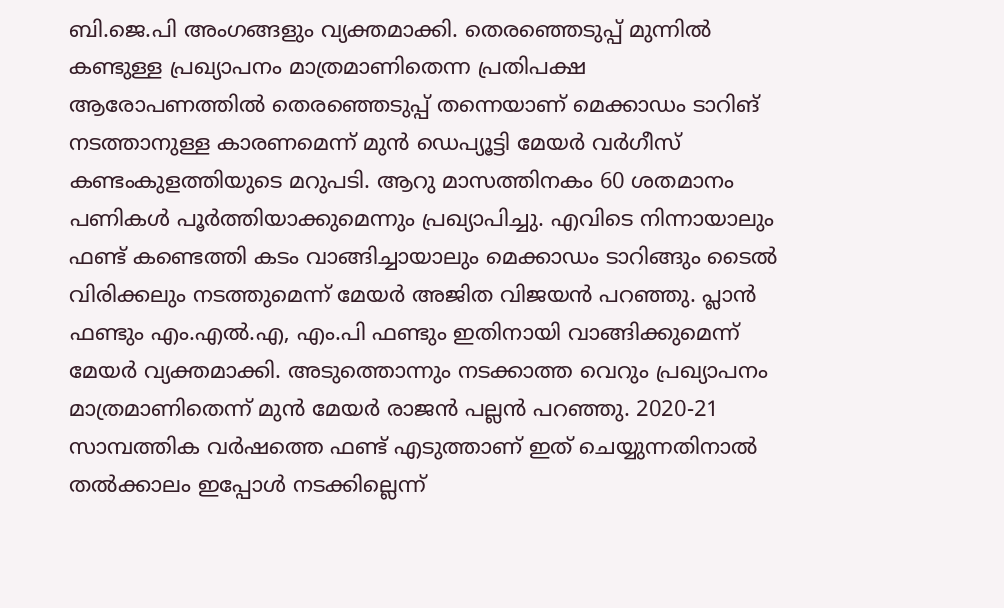ബി.ജെ.പി അംഗങ്ങളും വ്യക്തമാക്കി. തെരഞ്ഞെടുപ്പ് മുന്നില്‍ കണ്ടുള്ള പ്രഖ്യാപനം മാത്രമാണിതെന്ന പ്രതിപക്ഷ ആരോപണത്തിൽ തെരഞ്ഞെടുപ്പ് തന്നെയാണ് മെക്കാഡം ടാറിങ് നടത്താനുള്ള കാരണമെന്ന് മുന്‍ ഡെപ്യൂട്ടി മേയര്‍ വര്‍ഗീസ് കണ്ടംകുളത്തിയുടെ മറുപടി. ആറു മാസത്തിനകം 60 ശതമാനം പണികള്‍ പൂര്‍ത്തിയാക്കുമെന്നും പ്രഖ്യാപിച്ചു. എവിടെ നിന്നായാലും ഫണ്ട് കണ്ടെത്തി കടം വാങ്ങിച്ചായാലും മെക്കാഡം ടാറിങ്ങും ടൈല്‍ വിരിക്കലും നടത്തുമെന്ന് മേയര്‍ അജിത വിജയന്‍ പറഞ്ഞു. പ്ലാന്‍ ഫണ്ടും എം.എൽ.എ, എം.പി ഫണ്ടും ഇതിനായി വാങ്ങിക്കുമെന്ന് മേയര്‍ വ്യക്തമാക്കി. അടുത്തൊന്നും നടക്കാത്ത വെറും പ്രഖ്യാപനം മാത്രമാണിതെന്ന് മുന്‍ മേയര്‍ രാജന്‍ പല്ലന്‍ പറഞ്ഞു. 2020-21 സാമ്പത്തിക വര്‍ഷത്തെ ഫണ്ട് എടുത്താണ് ഇത് ചെയ്യുന്നതിനാൽ തൽക്കാലം ഇപ്പോള്‍ നടക്കില്ലെന്ന്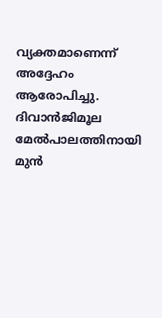വ്യക്തമാണെന്ന് അദ്ദേഹം ആരോപിച്ചു. ദിവാന്‍ജിമൂല മേല്‍പാലത്തിനായി മുന്‍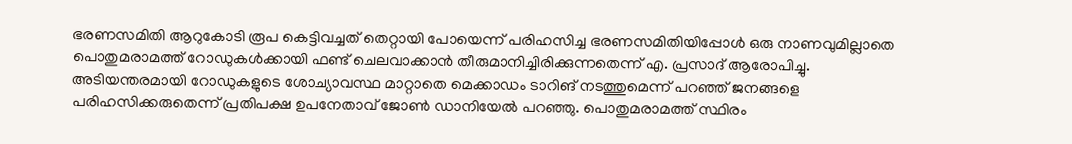ഭരണസമിതി ആറുകോടി രൂപ കെട്ടിവച്ചത് തെറ്റായി പോയെന്ന് പരിഹസിച്ച ഭരണസമിതിയിപ്പോള്‍ ഒരു നാണവുമില്ലാതെ പൊതുമരാമത്ത് റോഡുകൾക്കായി ഫണ്ട് ചെലവാക്കാന്‍ തീരുമാനിച്ചിരിക്കുന്നതെന്ന് എ. പ്രസാദ് ആരോപിച്ചു. അടിയന്തരമായി റോഡുകളുടെ ശോച്യാവസ്ഥ മാറ്റാതെ മെക്കാഡം ടാറിങ് നടത്തുമെന്ന് പറഞ്ഞ് ജനങ്ങളെ പരിഹസിക്കരുതെന്ന് പ്രതിപക്ഷ ഉപനേതാവ് ജോണ്‍ ഡാനിയേല്‍ പറഞ്ഞു. പൊതുമരാമത്ത് സ്ഥിരം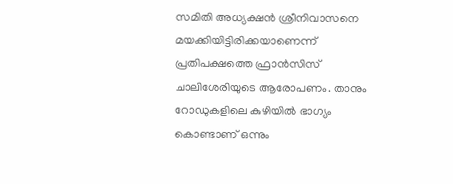സമിതി അധ്യക്ഷന്‍ ശ്രീനിവാസനെ മയക്കിയിട്ടിരിക്കയാണെന്ന് പ്രതിപക്ഷത്തെ ഫ്രാന്‍സിസ് ചാലിശേരിയുടെ ആരോപണം. താനും റോഡുകളിലെ കുഴിയില്‍ ഭാഗ്യം കൊണ്ടാണ് ഒന്നും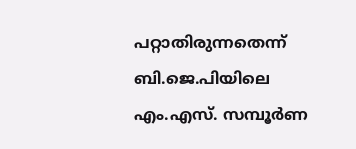പറ്റാതിരുന്നതെന്ന് ബി.ജെ.പിയിലെ എം.എസ്. സമ്പൂര്‍ണ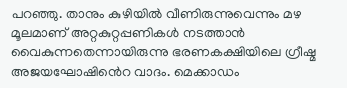പറഞ്ഞു. താനും കുഴിയില്‍ വീണിരുന്നുവെന്നും മഴ മൂലമാണ് അറ്റകുറ്റപ്പണികള്‍ നടത്താന്‍ വൈകുന്നതെന്നായിരുന്നു ഭരണകക്ഷിയിലെ ഗ്രീഷ്മ അജയഘോഷിൻെറ വാദം. മെക്കാഡം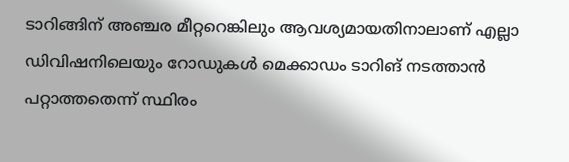ടാറിങ്ങിന് അഞ്ചര മീറ്ററെങ്കിലും ആവശ്യമായതിനാലാണ് എല്ലാ ഡിവിഷനിലെയും റോഡുകള്‍ മെക്കാഡം ടാറിങ് നടത്താന്‍ പറ്റാത്തതെന്ന് സ്ഥിരം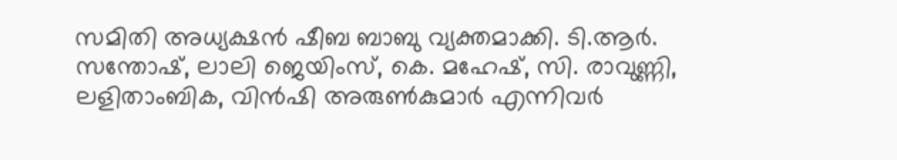സമിതി അധ്യക്ഷന്‍ ഷീബ ബാബു വ്യക്തമാക്കി. ടി.ആര്‍. സന്തോഷ്, ലാലി ജെയിംസ്, കെ. മഹേഷ്, സി. രാവുണ്ണി, ലളിതാംബിക, വിന്‍ഷി അരുണ്‍കുമാർ എന്നിവർ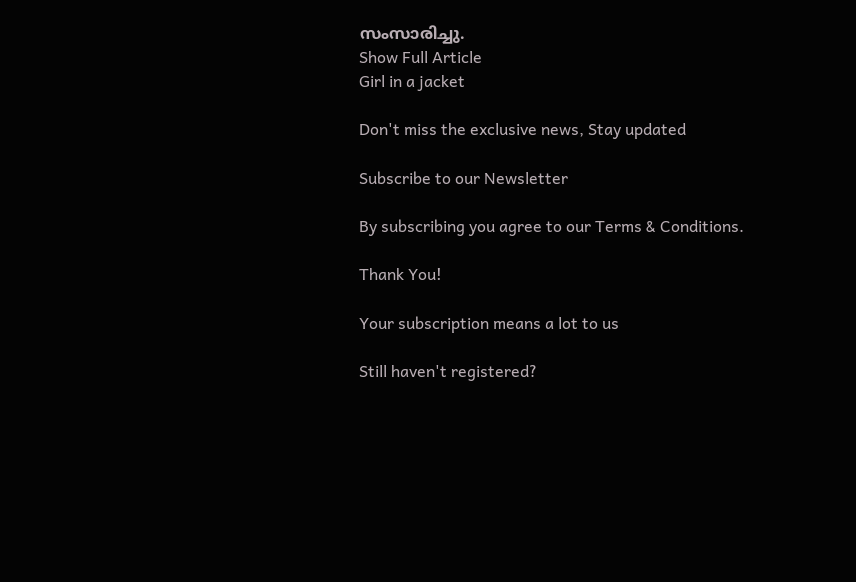സംസാരിച്ചു.
Show Full Article
Girl in a jacket

Don't miss the exclusive news, Stay updated

Subscribe to our Newsletter

By subscribing you agree to our Terms & Conditions.

Thank You!

Your subscription means a lot to us

Still haven't registered?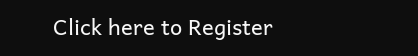Click here to Register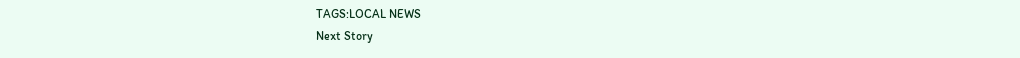TAGS:LOCAL NEWS
Next Story